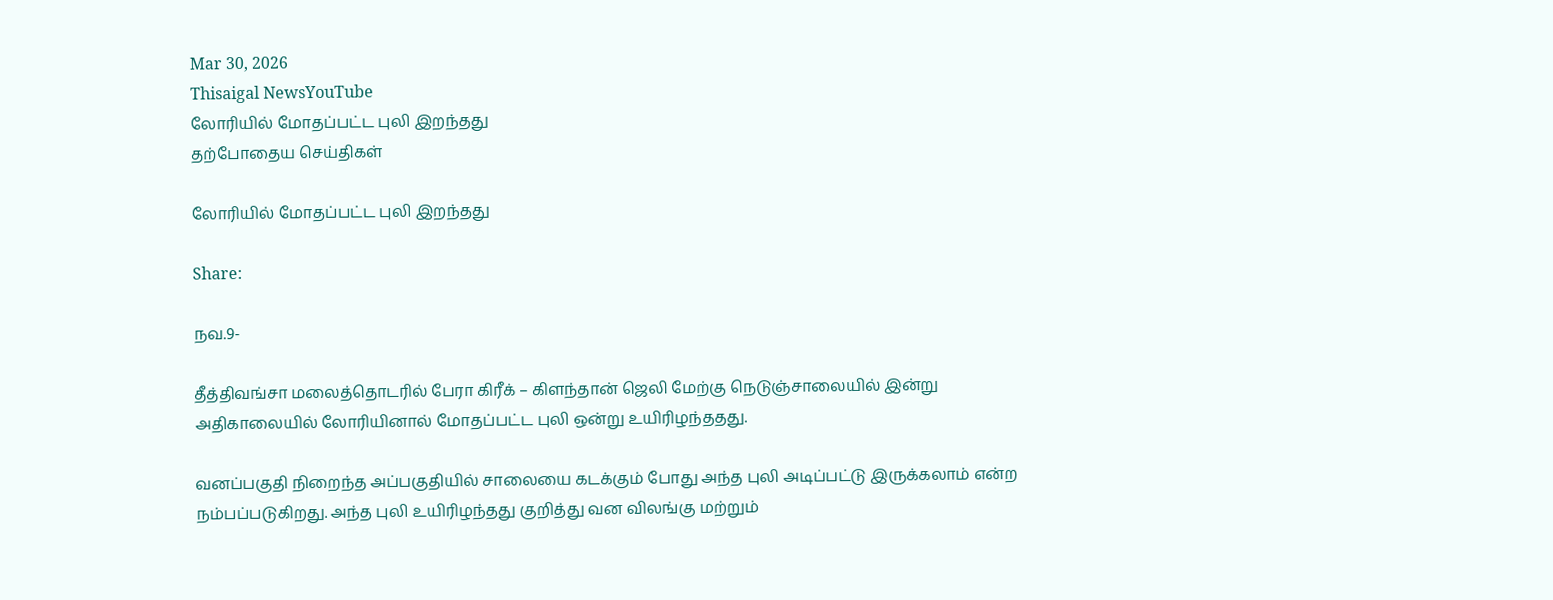Mar 30, 2026
Thisaigal NewsYouTube
லோரியில் மோதப்பட்ட புலி இறந்தது
தற்போதைய செய்திகள்

லோரியில் மோதப்பட்ட புலி இறந்தது

Share:

நவ.9-

தீத்திவங்சா மலைத்தொடரில் பேரா கிரீக் – கிளந்தான் ஜெலி மேற்கு நெடுஞ்சாலையில் இன்று அதிகாலையில் லோரியினால் மோதப்பட்ட புலி ஒன்று உயிரிழந்ததது.

வனப்பகுதி நிறைந்த அப்பகுதியில் சாலையை கடக்கும் போது அந்த புலி அடிப்பட்டு இருக்கலாம் என்ற நம்பப்படுகிறது. அந்த புலி உயிரிழந்தது குறித்து வன விலங்கு மற்றும்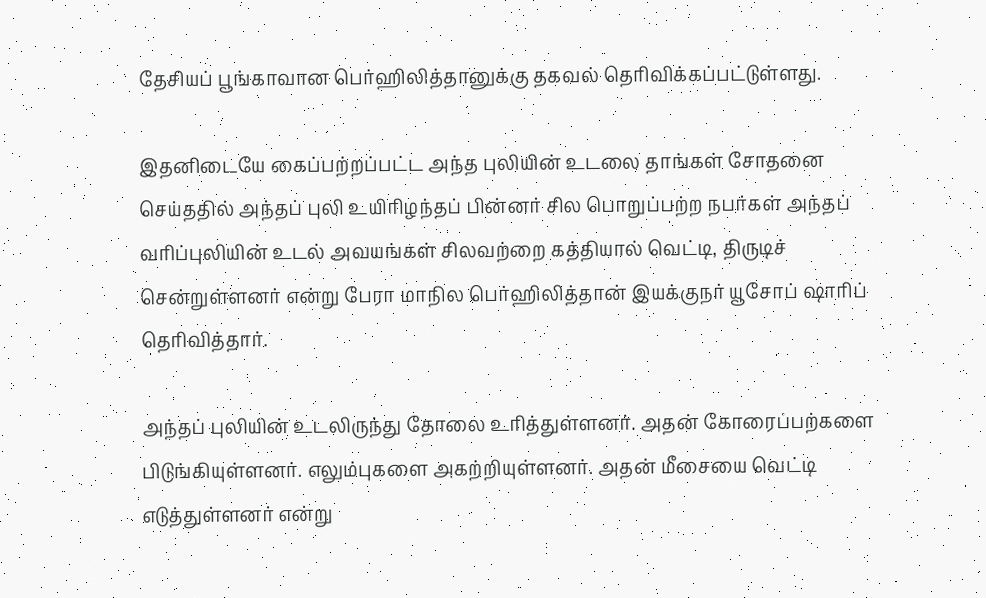தேசியப் பூங்காவான பெர்ஹிலித்தானுக்கு தகவல் தெரிவிக்கப்பட்டுள்ளது.

இதனிடையே கைப்பற்றப்பட்ட அந்த புலியின் உடலை தாங்கள் சோதனை செய்ததில் அந்தப் புலி உயிரிழந்தப் பின்னர் சில பொறுப்பற்ற நபர்கள் அந்தப் வரிப்புலியின் உடல் அவயங்கள் சிலவற்றை கத்தியால் வெட்டி, திருடிச் சென்றுள்ளனர் என்று பேரா மாநில பெர்ஹிலித்தான் இயக்குநர் யூசோப் ஷாரிப் தெரிவித்தார்.

அந்தப் புலியின் உடலிருந்து தோலை உரித்துள்ளனர். அதன் கோரைப்பற்களை பிடுங்கியுள்ளனர். எலும்புகளை அகற்றியுள்ளனர். அதன் மீசையை வெட்டி எடுத்துள்ளனர் என்று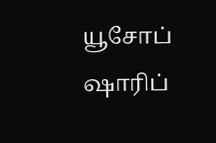யூசோப் ஷாரிப்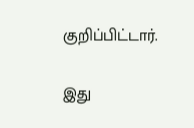குறிப்பிட்டார்.

இது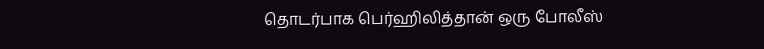தொடர்பாக பெர்ஹிலித்தான் ஒரு போலீஸ்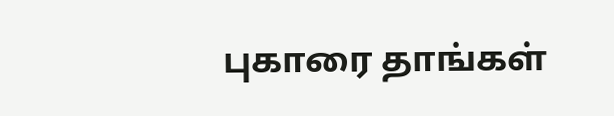புகாரை தாங்கள்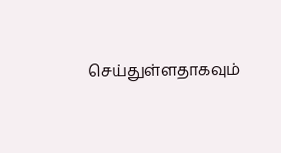செய்துள்ளதாகவும்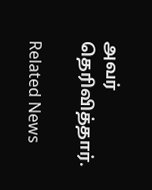அவர் தெரிவித்தார்.

Related News